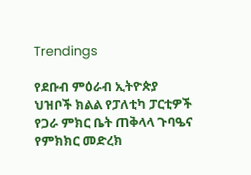Trendings

የደቡብ ምዕራብ ኢትዮጵያ ህዝቦች ክልል የፓለቲካ ፓርቲዎች የጋራ ምክር ቤት ጠቅላላ ጉባዔና የምክክር መድረክ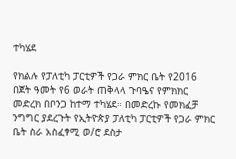ተካሄደ

የክልሉ የፓለቲካ ፓርቲዎች የጋራ ምክር ቤት የ2016 በጀት ዓመት የ6 ወራት ጠቅላላ ጉባዔና የምክክር መድረክ በቦንጋ ከተማ ተካሄደ። በመድረኩ የመክፈቻ ንግግር ያደረጉት የኢትዮጵያ ፓለቲካ ፓርቲዎች የጋራ ምክር ቤት ስራ አስፈፃሚ ወ/ሮ ደስታ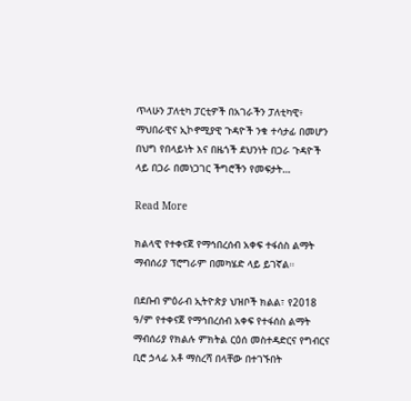ጥላሁን ፓለቲካ ፓርቲዎች በአገራችን ፓለቲካዊ፥ ማህበራዊና ኢኮኖሚያዊ ጉዳዮች ንቁ ተሳታፊ በመሆን በህግ የበላይነት እና በዜጎች ደህንነት በጋራ ጉዳዮች ላይ በጋራ በመነጋገር ችግሮችን የመፍታት…

Read More

ክልላዊ የተቀናጀ የማኅበረሰብ አቀፍ ተፋሰስ ልማት ማብሰሪያ ፕሮግራም በመካሄድ ላይ ይገኛል።

በደቡብ ምዕራብ ኢትዮጵያ ህዝቦች ክልል፣ የ2018 ዓ/ም የተቀናጀ የማኅበረሰብ አቀፍ የተፋሰስ ልማት ማብሰሪያ የክልሉ ምክትል ርዕሰ መስተዳድርና የግብርና ቢሮ ኃላፊ አቶ ማስረሻ በላቸው በተገኙበት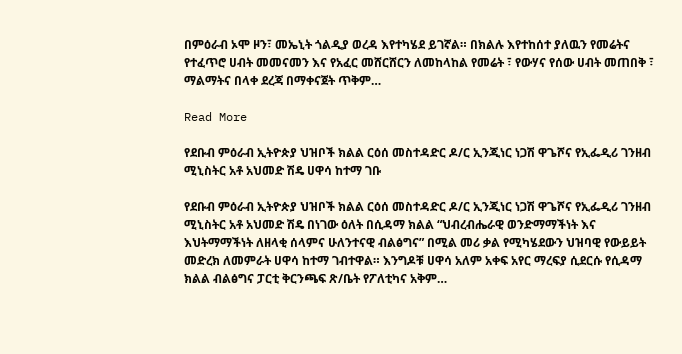በምዕራብ ኦሞ ዞን፣ መኤኒት ጎልዲያ ወረዳ እየተካሄደ ይገኛል። በክልሉ እየተከሰተ ያለዉን የመሬትና የተፈጥሮ ሀብት መመናመን እና የአፈር መሸርሸርን ለመከላከል የመሬት ፣ የውሃና የሰው ሀብት መጠበቅ ፣ ማልማትና በላቀ ደረጃ በማቀናጀት ጥቅም…

Read More

የደቡብ ምዕራብ ኢትዮጵያ ህዝቦች ክልል ርዕሰ መስተዳድር ዶ/ር ኢንጂነር ነጋሽ ዋጌሾና የኢፌዲሪ ገንዘብ ሚኒስትር አቶ አህመድ ሽዴ ሀዋሳ ከተማ ገቡ

የደቡብ ምዕራብ ኢትዮጵያ ህዝቦች ክልል ርዕሰ መስተዳድር ዶ/ር ኢንጂነር ነጋሽ ዋጌሾና የኢፌዲሪ ገንዘብ ሚኒስትር አቶ አህመድ ሽዴ በነገው ዕለት በሲዳማ ክልል “ህብረብሔራዊ ወንድማማችነት እና እህትማማችነት ለዘላቂ ሰላምና ሁለንተናዊ ብልፅግና” በሚል መሪ ቃል የሚካሄደውን ህዝባዊ የውይይት መድረክ ለመምራት ሀዋሳ ከተማ ገብተዋል። እንግዶቹ ሀዋሳ አለም አቀፍ አየር ማረፍያ ሲደርሱ የሲዳማ ክልል ብልፅግና ፓርቲ ቅርንጫፍ ጽ/ቤት የፖለቲካና አቅም…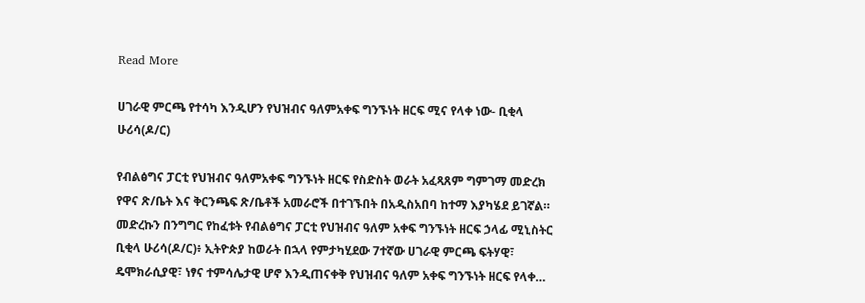Read More

ሀገራዊ ምርጫ የተሳካ እንዲሆን የህዝብና ዓለምአቀፍ ግንኙነት ዘርፍ ሚና የላቀ ነው- ቢቂላ ሁሪሳ(ዶ/ር)

የብልፅግና ፓርቲ የህዝብና ዓለምአቀፍ ግንኙነት ዘርፍ የስድስት ወራት አፈጻጸም ግምገማ መድረክ የዋና ጽ/ቤት እና ቅርንጫፍ ጽ/ቤቶች አመራሮች በተገኙበት በአዲስአበባ ከተማ እያካሄደ ይገኛል። መድረኩን በንግግር የከፈቱት የብልፅግና ፓርቲ የህዝብና ዓለም አቀፍ ግንኙነት ዘርፍ ኃላፊ ሚኒስትር ቢቂላ ሁሪሳ(ዶ/ር)፥ ኢትዮጵያ ከወራት በኋላ የምታካሂደው 7ተኛው ሀገራዊ ምርጫ ፍትሃዊ፣ ዴሞክራሲያዊ፣ ነፃና ተምሳሌታዊ ሆኖ እንዲጠናቀቅ የህዝብና ዓለም አቀፍ ግንኙነት ዘርፍ የላቀ…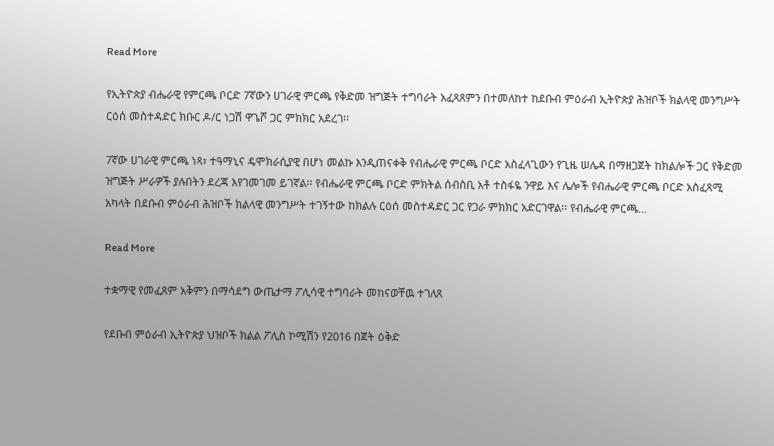Read More

የኢትዮጵያ ብሔራዊ የምርጫ ቦርድ 7ኛውን ሀገራዊ ምርጫ የቅድመ ዝግጅት ተግባራት አፈጻጸምን በተመለከተ ከደቡብ ምዕራብ ኢትዮጵያ ሕዝቦች ክልላዊ መንግሥት ርዕሰ መስተዳድር ክቡር ዶ/ር ነጋሽ ዋጌሾ ጋር ምክክር አደረገ፡፡

7ኛው ሀገራዊ ምርጫ ነጻ፣ ተዓማኒና ዴሞክራሲያዊ በሆነ መልኩ እንዲጠናቀቅ የብሔራዊ ምርጫ ቦርድ አስፈላጊውን የጊዜ ሠሌዳ በማዘጋጀት ከክልሎች ጋር የቅድመ ዝግጅት ሥራዎች ያሉበትን ደረጃ እየገመገመ ይገኛል፡፡ የብሔራዊ ምርጫ ቦርድ ምክትል ሰብስቢ አቶ ተስፋዬ ንዋይ እና ሌሎች የብሔራዊ ምርጫ ቦርድ አስፈጻሚ አካላት በደቡብ ምዕራብ ሕዝቦች ክልላዊ መንግሥት ተገኝተው ከክልሉ ርዕሰ መስተዳድር ጋር የጋራ ምክክር አድርገዋል፡፡ የብሔራዊ ምርጫ…

Read More

ተቋማዊ የመፈጸም አቅምን በማሳደግ ውጤታማ ፖሊሳዊ ተግባራት መከናወቸዉ ተገለጸ

የደቡብ ምዕራብ ኢትዮጵያ ህዝቦች ክልል ፖሊስ ኮሚሽን የ2016 በጀት ዕቅድ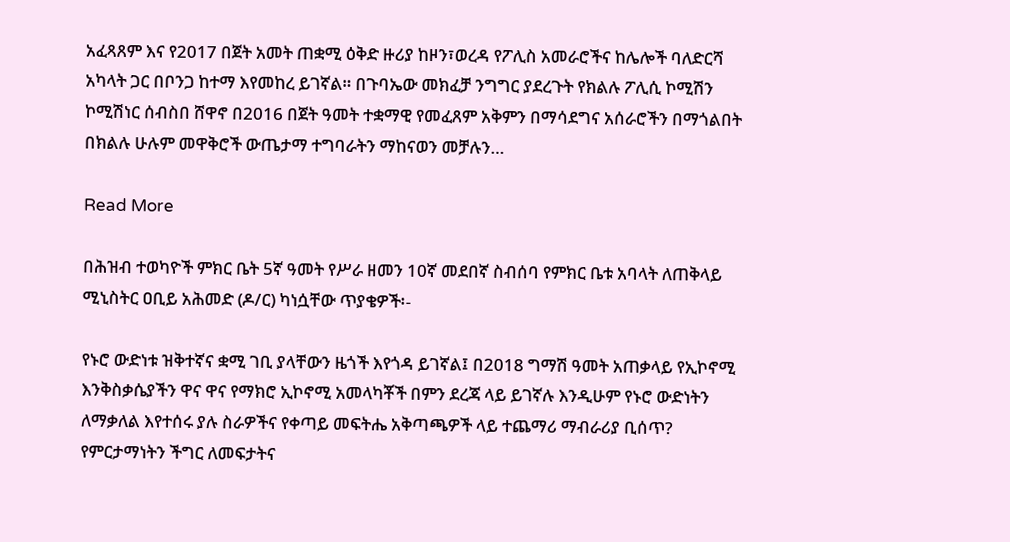አፈጻጸም እና የ2017 በጀት አመት ጠቋሚ ዕቅድ ዙሪያ ከዞን፣ወረዳ የፖሊስ አመራሮችና ከሌሎች ባለድርሻ አካላት ጋር በቦንጋ ከተማ እየመከረ ይገኛል። በጉባኤው መክፈቻ ንግግር ያደረጉት የክልሉ ፖሊሲ ኮሚሽን ኮሚሽነር ሰብስበ ሸዋኖ በ2016 በጀት ዓመት ተቋማዊ የመፈጸም አቅምን በማሳደግና አሰራሮችን በማጎልበት በክልሉ ሁሉም መዋቅሮች ውጤታማ ተግባራትን ማከናወን መቻሉን…

Read More

በሕዝብ ተወካዮች ምክር ቤት 5ኛ ዓመት የሥራ ዘመን 10ኛ መደበኛ ስብሰባ የምክር ቤቱ አባላት ለጠቅላይ ሚኒስትር ዐቢይ አሕመድ (ዶ/ር) ካነሷቸው ጥያቄዎች፡-

የኑሮ ውድነቱ ዝቅተኛና ቋሚ ገቢ ያላቸውን ዜጎች እየጎዳ ይገኛል፤ በ2018 ግማሽ ዓመት አጠቃላይ የኢኮኖሚ እንቅስቃሴያችን ዋና ዋና የማክሮ ኢኮኖሚ አመላካቾች በምን ደረጃ ላይ ይገኛሉ እንዲሁም የኑሮ ውድነትን ለማቃለል እየተሰሩ ያሉ ስራዎችና የቀጣይ መፍትሔ አቅጣጫዎች ላይ ተጨማሪ ማብራሪያ ቢሰጥ? የምርታማነትን ችግር ለመፍታትና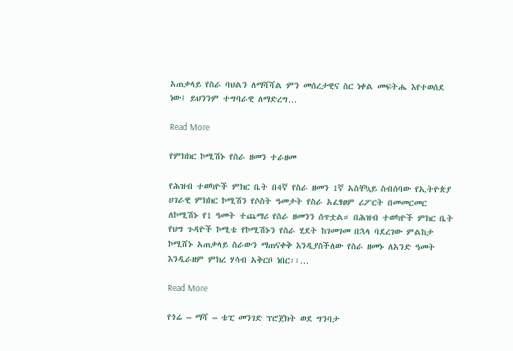አጠቃላይ የስራ ባህልን ለማሻሻል ምን መሰረታዊና ስር ነቀል መፍትሔ እየተወሰደ ነው፤ ይህንንም ተግባራዊ ለማድረግ…

Read More

የምክክር ኮሚሽኑ የስራ ዘመን ተራዘመ

የሕዝብ ተወካዮች ምክር ቤት በ4ኛ የስራ ዘመን 1ኛ አስቸኳይ ስብሰባው የኢትዮጵያ ሀገራዊ ምክክር ኮሚሽን የሶስት ዓመታት የስራ አፈፃፀም ሪፖርት በመመርመር ለኮሚሽኑ የ1 ዓመት ተጨማሪ የስራ ዘመንን ሰጥቷል። በሕዝብ ተወካዮች ምክር ቤት የህግ ጉዳዮች ኮሚቴ የኮሚሽኑን የስራ ሂደት ከገመገመ በኋላ ባደረገው ምልከታ ኮሚሸኑ አጠቃላይ ስራውን ማጠናቀቅ እንዲያስችለው የስራ ዘመኑ ለአንድ ዓመት እንዲራዘም ምክረ ሃሳብ አቅርቦ ነበር፡፡…

Read More

የጎሬ – ማሻ – ቴፒ መንገድ ፕሮጀክት ወደ ግንባታ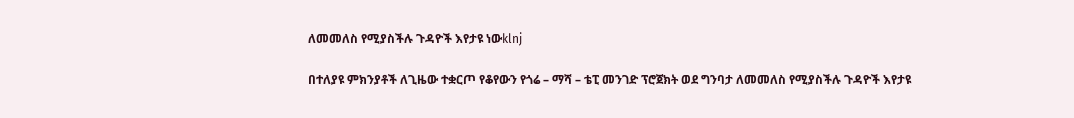ለመመለስ የሚያስችሉ ጉዳዮች እየታዩ ነውklnj

በተለያዩ ምክንያቶች ለጊዜው ተቋርጦ የቆየውን የጎሬ – ማሻ – ቴፒ መንገድ ፕሮጀክት ወደ ግንባታ ለመመለስ የሚያስችሉ ጉዳዮች እየታዩ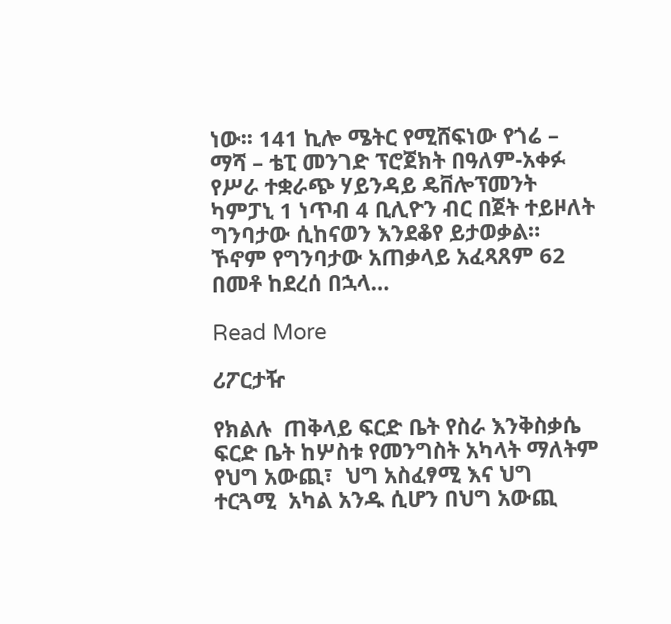ነው፡፡ 141 ኪሎ ሜትር የሚሸፍነው የጎሬ – ማሻ – ቴፒ መንገድ ፕሮጀክት በዓለም-አቀፉ የሥራ ተቋራጭ ሃይንዳይ ዴቨሎፕመንት ካምፓኒ 1 ነጥብ 4 ቢሊዮን ብር በጀት ተይዞለት ግንባታው ሲከናወን እንደቆየ ይታወቃል። ኾኖም የግንባታው አጠቃላይ አፈጻጸም 62 በመቶ ከደረሰ በኋላ…

Read More

ሪፖርታዥ

የክልሉ  ጠቅላይ ፍርድ ቤት የስራ እንቅስቃሴ ፍርድ ቤት ከሦስቱ የመንግስት አካላት ማለትም የህግ አውጪ፣  ህግ አስፈፃሚ እና ህግ ተርጓሚ  አካል አንዱ ሲሆን በህግ አውጪ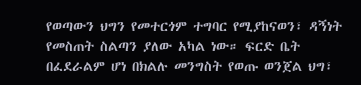የወጣውን ህግን የመተርጎም ተግባር የሚያከናወን፣ ዳኝነት የመስጠት ስልጣን ያለው አካል ነው። ፍርድ ቤት በፈደራልም ሆነ በክልሉ መንግስት የወጡ ወንጀል ህግ፣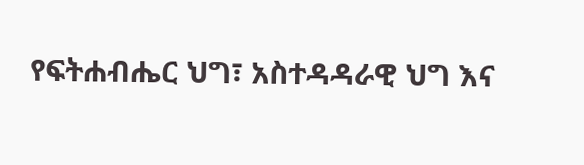የፍትሐብሔር ህግ፣ አስተዳዳራዊ ህግ እና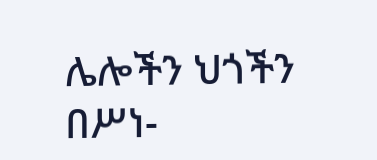ሌሎችን ህጎችን በሥነ-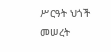ሥርዓት ህጎች መሠረት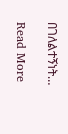በገለልተኝነት…

Read More